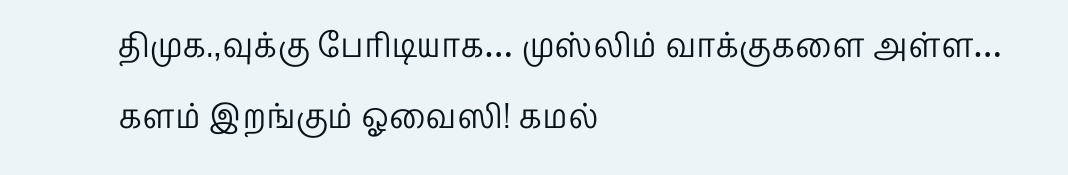திமுக.,வுக்கு பேரிடியாக… முஸ்லிம் வாக்குகளை அள்ள… களம் இறங்கும் ஓவைஸி! கமல்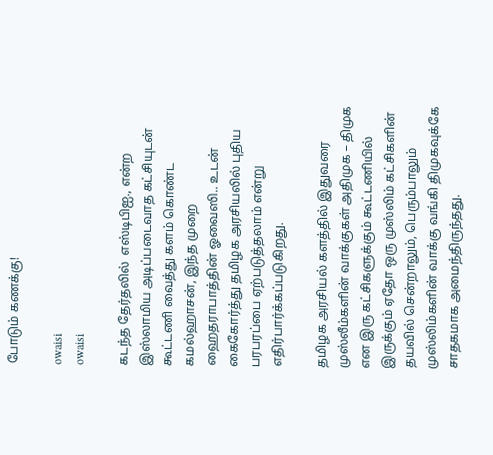போடும் கணக்கு!

owaisi
owaisi

கடந்த தேர்தலில்  எஸ்டிபிஐ., என்ற இஸ்லாமிய அடிப்படைவாத கட்சியுடன் கூட்டணி வைத்து களம் கொண்ட கமல்ஹாசன், இந்த முறை ஹைதராபாத்தின் ஓவைஸி.. உடன் கைகோர்த்து தமிழக அரசியலில் புதிய பரபரப்பை ஏற்படுத்தலாம் என்று எதிர்பார்க்கப்படுகிறது.

தமிழக அரசியல் களத்தில் இதுவரை முஸ்லீம்களின் வாக்குகள் அதிமுக – திமுக என இரு கட்சிகளுக்கும் கூட்டணியில் இருக்கும் ஏதோ ஒரு முஸ்லிம் கட்சிகளின் தயவில் சென்றாலும், பெரும்பாலும் முஸ்லிம்களின் வாக்கு வங்கி திமுகவுக்கே சாதகமாக அமைந்திருந்தது.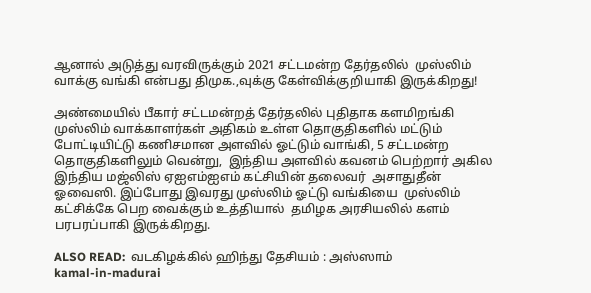ஆனால் அடுத்து வரவிருக்கும் 2021 சட்டமன்ற தேர்தலில்  முஸ்லிம் வாக்கு வங்கி என்பது திமுக.,வுக்கு கேள்விக்குறியாகி இருக்கிறது!

அண்மையில் பீகார் சட்டமன்றத் தேர்தலில் புதிதாக களமிறங்கி முஸ்லிம் வாக்காளர்கள் அதிகம் உள்ள தொகுதிகளில் மட்டும் போட்டியிட்டு கணிசமான அளவில் ஓட்டும் வாங்கி, 5 சட்டமன்ற தொகுதிகளிலும் வென்று,  இந்திய அளவில் கவனம் பெற்றார் அகில இந்திய மஜ்லிஸ் ஏஐஎம்ஐஎம் கட்சியின் தலைவர்  அசாதுதீன் ஓவைஸி. இப்போது இவரது முஸ்லிம் ஓட்டு வங்கியை  முஸ்லிம் கட்சிக்கே பெற வைக்கும் உத்தியால்  தமிழக அரசியலில் களம் பரபரப்பாகி இருக்கிறது.

ALSO READ:  வடகிழக்கில் ஹிந்து தேசியம் : அஸ்ஸாம்
kamal-in-madurai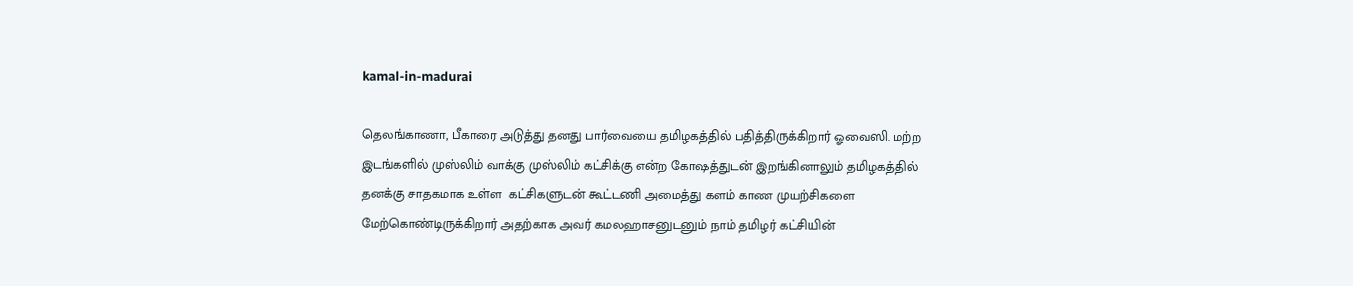kamal-in-madurai

தெலங்காணா, பீகாரை அடுத்து தனது பார்வையை தமிழகத்தில் பதித்திருக்கிறார் ஓவைஸி. மற்ற இடங்களில் முஸ்லிம் வாக்கு முஸ்லிம் கட்சிக்கு என்ற கோஷத்துடன் இறங்கினாலும் தமிழகத்தில் தனக்கு சாதகமாக உள்ள  கட்சிகளுடன் கூட்டணி அமைத்து களம் காண முயற்சிகளை மேற்கொண்டிருக்கிறார் அதற்காக அவர் கமலஹாசனுடனும் நாம் தமிழர் கட்சியின்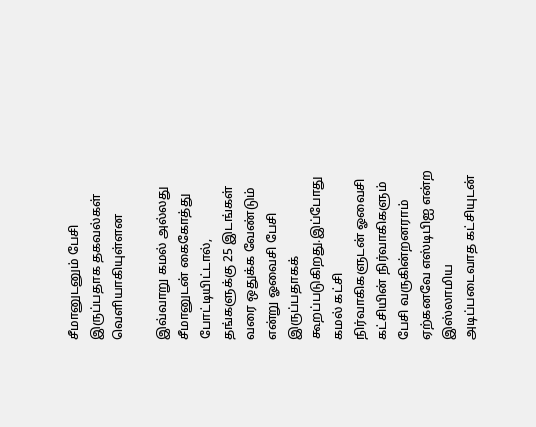சீமானுடனும் பேசி இருப்பதாக தகவல்கள் வெளியாகியுள்ளன

இவ்வாறு கமல் அல்லது சீமானுடன் கைகோத்து போட்டியிட்டால், தங்களுக்கு 25 இடங்கள் வரை ஒதுக்க வேண்டும் என்று ஓவைசி பேசி இருப்பதாகக் கூறப்படுகிறது.இப்போது கமல் கட்சி நிர்வாகிகளுடன் ஓவைசி கட்சியின் நிர்வாகிகளும் பேசி வருகின்றனராம் ஏற்கனவே எஸ்டிபிஐ என்ற இஸ்லாமிய அடிப்படைவாத கட்சியுடன்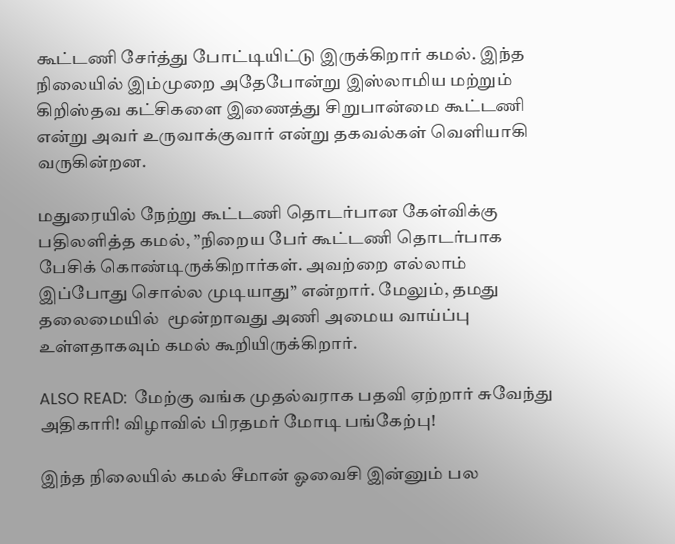கூட்டணி சேர்த்து போட்டியிட்டு இருக்கிறார் கமல். இந்த நிலையில் இம்முறை அதேபோன்று இஸ்லாமிய மற்றும் கிறிஸ்தவ கட்சிகளை இணைத்து சிறுபான்மை கூட்டணி என்று அவர் உருவாக்குவார் என்று தகவல்கள் வெளியாகி வருகின்றன.

மதுரையில் நேற்று கூட்டணி தொடர்பான கேள்விக்கு பதிலளித்த கமல், ”நிறைய பேர் கூட்டணி தொடர்பாக பேசிக் கொண்டிருக்கிறார்கள். அவற்றை எல்லாம் இப்போது சொல்ல முடியாது” என்றார். மேலும், தமது தலைமையில்  மூன்றாவது அணி அமைய வாய்ப்பு உள்ளதாகவும் கமல் கூறியிருக்கிறார்.

ALSO READ:  மேற்கு வங்க முதல்வராக பதவி ஏற்றார் சுவேந்து அதிகாரி! விழாவில் பிரதமர் மோடி பங்கேற்பு!

இந்த நிலையில் கமல் சீமான் ஓவைசி இன்னும் பல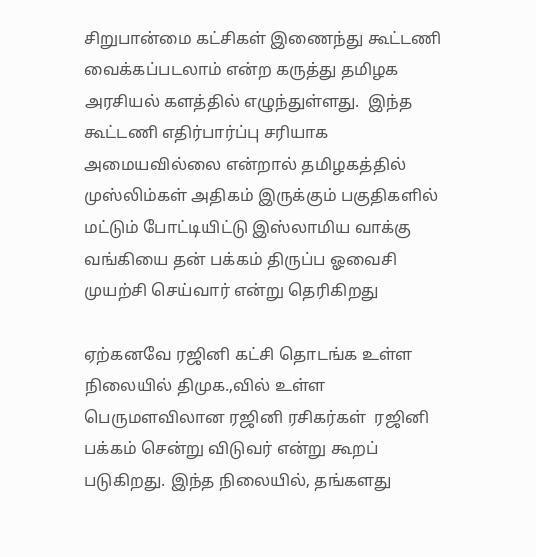சிறுபான்மை கட்சிகள் இணைந்து கூட்டணி வைக்கப்படலாம் என்ற கருத்து தமிழக அரசியல் களத்தில் எழுந்துள்ளது.  இந்த கூட்டணி எதிர்பார்ப்பு சரியாக அமையவில்லை என்றால் தமிழகத்தில் முஸ்லிம்கள் அதிகம் இருக்கும் பகுதிகளில் மட்டும் போட்டியிட்டு இஸ்லாமிய வாக்கு வங்கியை தன் பக்கம் திருப்ப ஓவைசி முயற்சி செய்வார் என்று தெரிகிறது

ஏற்கனவே ரஜினி கட்சி தொடங்க உள்ள நிலையில் திமுக.,வில் உள்ள பெருமளவிலான ரஜினி ரசிகர்கள்  ரஜினி பக்கம் சென்று விடுவர் என்று கூறப் படுகிறது. இந்த நிலையில், தங்களது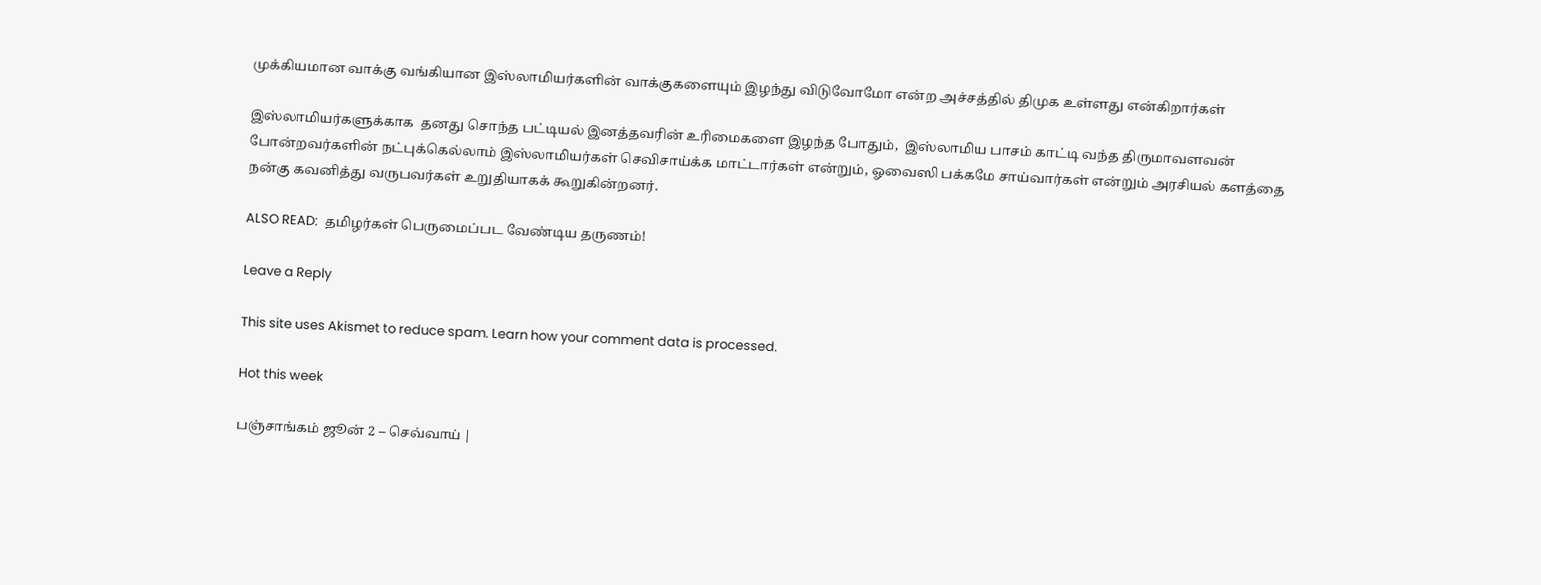முக்கியமான வாக்கு வங்கியான இஸ்லாமியர்களின் வாக்குகளையும் இழந்து விடுவோமோ என்ற அச்சத்தில் திமுக உள்ளது என்கிறார்கள்

இஸ்லாமியர்களுக்காக  தனது சொந்த பட்டியல் இனத்தவரின் உரிமைகளை இழந்த போதும்,  இஸ்லாமிய பாசம் காட்டி வந்த திருமாவளவன் போன்றவர்களின் நட்புக்கெல்லாம் இஸ்லாமியர்கள் செவிசாய்க்க மாட்டார்கள் என்றும், ஓவைஸி பக்கமே சாய்வார்கள் என்றும் அரசியல் களத்தை நன்கு கவனித்து வருபவர்கள் உறுதியாகக் கூறுகின்றனர்.

ALSO READ:  தமிழர்கள் பெருமைப்பட வேண்டிய தருணம்!

Leave a Reply

This site uses Akismet to reduce spam. Learn how your comment data is processed.

Hot this week

பஞ்சாங்கம் ஜூன் 2 – செவ்வாய் |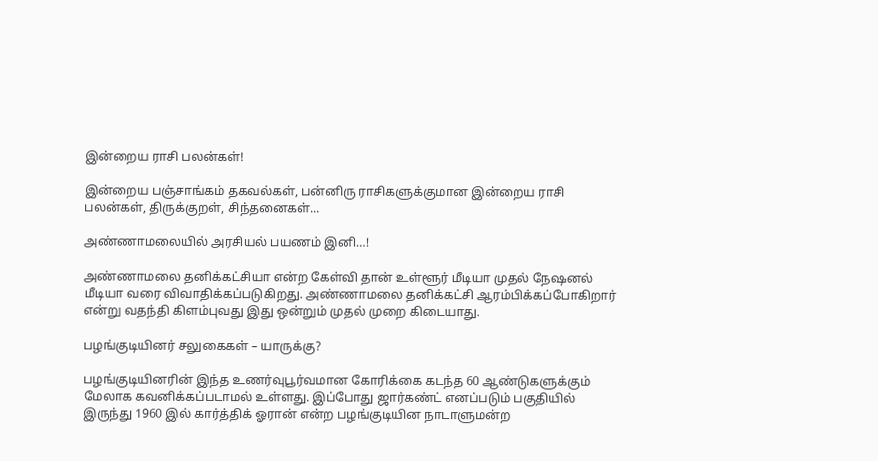இன்றைய ராசி பலன்கள்!

இன்றைய பஞ்சாங்கம் தகவல்கள், பன்னிரு ராசிகளுக்குமான இன்றைய ராசி பலன்கள், திருக்குறள், சிந்தனைகள்...

அண்ணாமலையில் அரசியல் பயணம் இனி…!

அண்ணாமலை தனிக்கட்சியா என்ற கேள்வி தான் உள்ளூர் மீடியா முதல் நேஷனல் மீடியா வரை விவாதிக்கப்படுகிறது. அண்ணாமலை தனிக்கட்சி ஆரம்பிக்கப்போகிறார் என்று வதந்தி கிளம்புவது இது ஒன்றும் முதல் முறை கிடையாது.

பழங்குடியினர் சலுகைகள் – யாருக்கு?

பழங்குடியினரின் இந்த உணர்வுபூர்வமான கோரிக்கை கடந்த 60 ஆண்டுகளுக்கும் மேலாக கவனிக்கப்படாமல் உள்ளது. இப்போது ஜார்கண்ட் எனப்படும் பகுதியில் இருந்து 1960 இல் கார்த்திக் ஓரான் என்ற பழங்குடியின நாடாளுமன்ற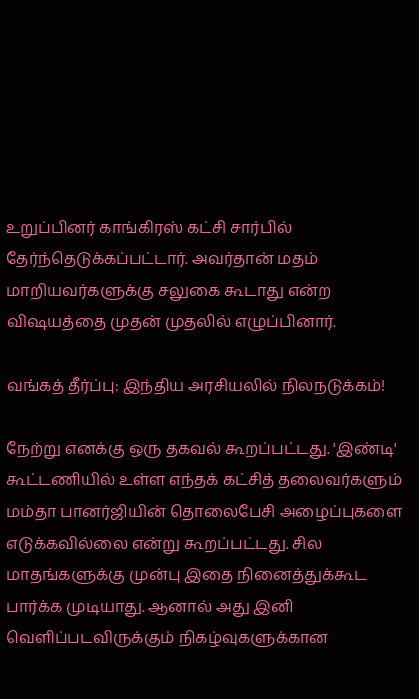உறுப்பினர் காங்கிரஸ் கட்சி சார்பில் தேர்ந்தெடுக்கப்பட்டார். அவர்தான் மதம் மாறியவர்களுக்கு சலுகை கூடாது என்ற விஷயத்தை முதன் முதலில் எழுப்பினார்.

வங்கத் தீர்ப்பு: இந்திய அரசியலில் நிலநடுக்கம்!

நேற்று எனக்கு ஒரு தகவல் கூறப்பட்டது. 'இண்டி' கூட்டணியில் உள்ள எந்தக் கட்சித் தலைவர்களும் மம்தா பானர்ஜியின் தொலைபேசி அழைப்புகளை எடுக்கவில்லை என்று கூறப்பட்டது. சில மாதங்களுக்கு முன்பு இதை நினைத்துக்கூட பார்க்க முடியாது. ஆனால் அது இனி வெளிப்படவிருக்கும் நிகழ்வுகளுக்கான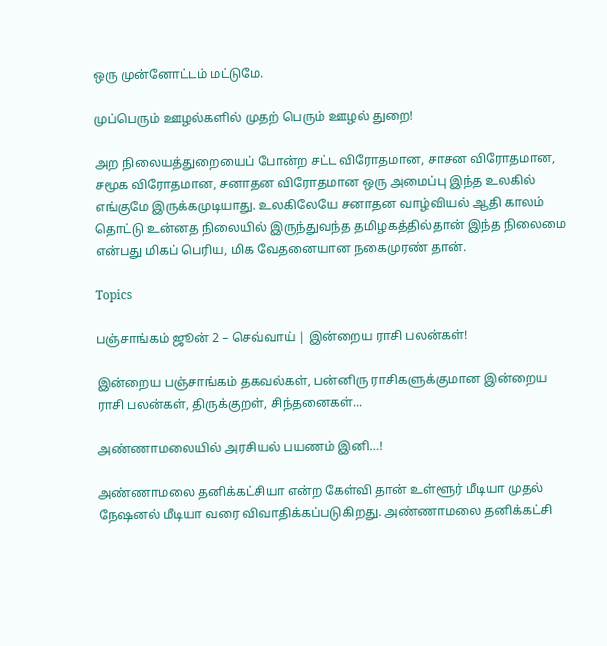ஒரு முன்னோட்டம் மட்டுமே.

முப்பெரும் ஊழல்களில் முதற் பெரும் ஊழல் துறை!

அற நிலையத்துறையைப் போன்ற சட்ட விரோதமான, சாசன விரோதமான, சமூக விரோதமான, சனாதன விரோதமான ஒரு அமைப்பு இந்த உலகில் எங்குமே இருக்கமுடியாது. உலகிலேயே சனாதன வாழ்வியல் ஆதி காலம் தொட்டு உன்னத நிலையில் இருந்துவந்த தமிழகத்தில்தான் இந்த நிலைமை என்பது மிகப் பெரிய, மிக வேதனையான நகைமுரண் தான்.

Topics

பஞ்சாங்கம் ஜூன் 2 – செவ்வாய் | இன்றைய ராசி பலன்கள்!

இன்றைய பஞ்சாங்கம் தகவல்கள், பன்னிரு ராசிகளுக்குமான இன்றைய ராசி பலன்கள், திருக்குறள், சிந்தனைகள்...

அண்ணாமலையில் அரசியல் பயணம் இனி…!

அண்ணாமலை தனிக்கட்சியா என்ற கேள்வி தான் உள்ளூர் மீடியா முதல் நேஷனல் மீடியா வரை விவாதிக்கப்படுகிறது. அண்ணாமலை தனிக்கட்சி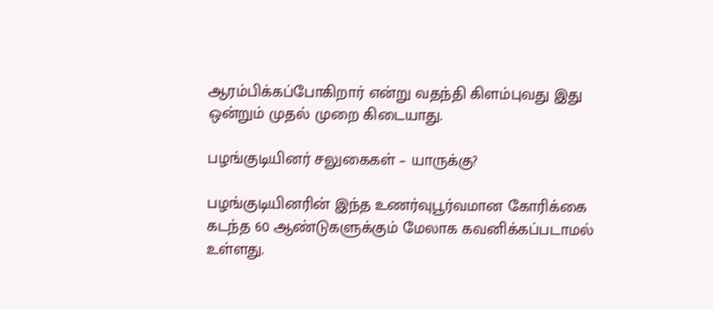ஆரம்பிக்கப்போகிறார் என்று வதந்தி கிளம்புவது இது ஒன்றும் முதல் முறை கிடையாது.

பழங்குடியினர் சலுகைகள் – யாருக்கு?

பழங்குடியினரின் இந்த உணர்வுபூர்வமான கோரிக்கை கடந்த 60 ஆண்டுகளுக்கும் மேலாக கவனிக்கப்படாமல் உள்ளது.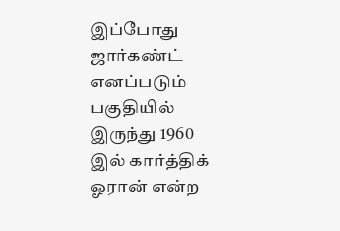இப்போது ஜார்கண்ட் எனப்படும் பகுதியில் இருந்து 1960 இல் கார்த்திக் ஓரான் என்ற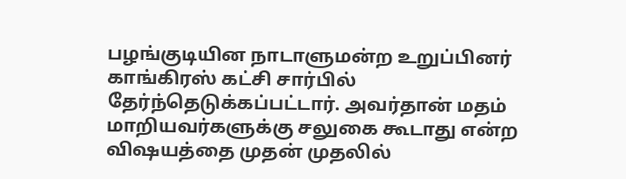பழங்குடியின நாடாளுமன்ற உறுப்பினர் காங்கிரஸ் கட்சி சார்பில் தேர்ந்தெடுக்கப்பட்டார். அவர்தான் மதம் மாறியவர்களுக்கு சலுகை கூடாது என்ற விஷயத்தை முதன் முதலில்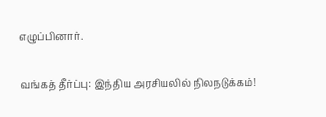எழுப்பினார்.

வங்கத் தீர்ப்பு: இந்திய அரசியலில் நிலநடுக்கம்!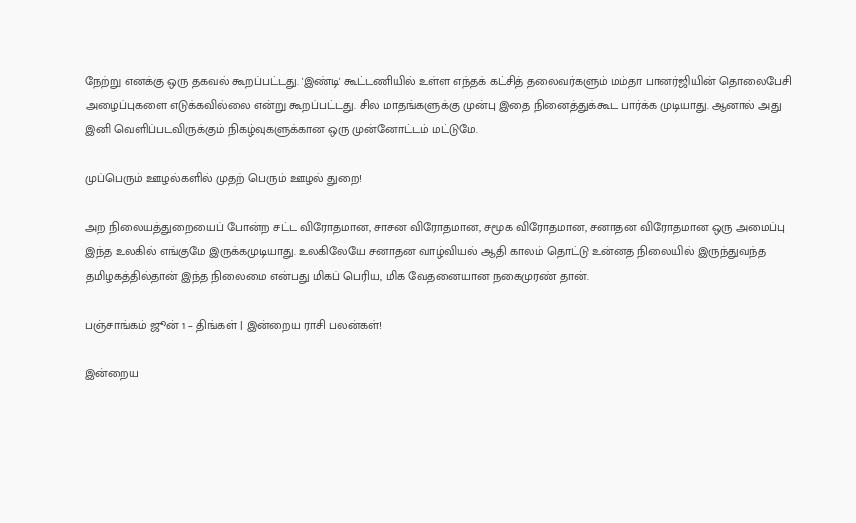நேற்று எனக்கு ஒரு தகவல் கூறப்பட்டது. 'இண்டி' கூட்டணியில் உள்ள எந்தக் கட்சித் தலைவர்களும் மம்தா பானர்ஜியின் தொலைபேசி அழைப்புகளை எடுக்கவில்லை என்று கூறப்பட்டது. சில மாதங்களுக்கு முன்பு இதை நினைத்துக்கூட பார்க்க முடியாது. ஆனால் அது இனி வெளிப்படவிருக்கும் நிகழ்வுகளுக்கான ஒரு முன்னோட்டம் மட்டுமே.

முப்பெரும் ஊழல்களில் முதற் பெரும் ஊழல் துறை!

அற நிலையத்துறையைப் போன்ற சட்ட விரோதமான, சாசன விரோதமான, சமூக விரோதமான, சனாதன விரோதமான ஒரு அமைப்பு இந்த உலகில் எங்குமே இருக்கமுடியாது. உலகிலேயே சனாதன வாழ்வியல் ஆதி காலம் தொட்டு உன்னத நிலையில் இருந்துவந்த தமிழகத்தில்தான் இந்த நிலைமை என்பது மிகப் பெரிய, மிக வேதனையான நகைமுரண் தான்.

பஞ்சாங்கம் ஜூன் 1 – திங்கள் | இன்றைய ராசி பலன்கள்!

இன்றைய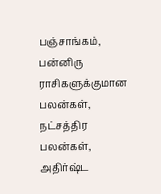பஞ்சாங்கம், பன்னிரு ராசிகளுக்குமான பலன்கள், நட்சத்திர பலன்கள், அதிர்ஷ்ட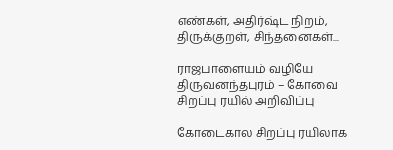எண்கள், அதிர்ஷ்ட நிறம், திருக்குறள், சிந்தனைகள்...

ராஜபாளையம் வழியே திருவனந்தபுரம் – கோவை சிறப்பு ரயில் அறிவிப்பு

கோடைகால சிறப்பு ரயிலாக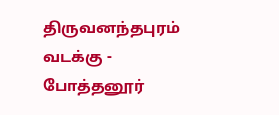திருவனந்தபுரம் வடக்கு - போத்தனூர்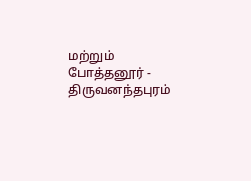மற்றும் போத்தனூர் - திருவனந்தபுரம்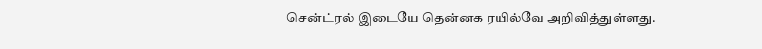சென்ட்ரல் இடையே தென்னக ரயில்வே அறிவித்துள்ளது.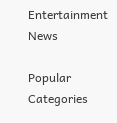Entertainment News

Popular Categories